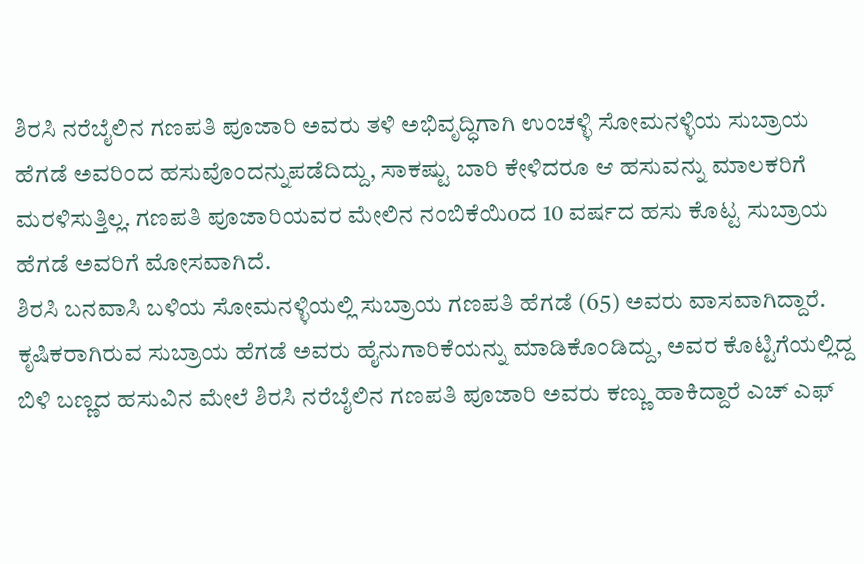ಶಿರಸಿ ನರೆಬೈಲಿನ ಗಣಪತಿ ಪೂಜಾರಿ ಅವರು ತಳಿ ಅಭಿವೃದ್ಧಿಗಾಗಿ ಉಂಚಳ್ಳಿ ಸೋಮನಳ್ಳಿಯ ಸುಬ್ರಾಯ ಹೆಗಡೆ ಅವರಿಂದ ಹಸುವೊಂದನ್ನುಪಡೆದಿದ್ದು, ಸಾಕಷ್ಟು ಬಾರಿ ಕೇಳಿದರೂ ಆ ಹಸುವನ್ನು ಮಾಲಕರಿಗೆ ಮರಳಿಸುತ್ತಿಲ್ಲ. ಗಣಪತಿ ಪೂಜಾರಿಯವರ ಮೇಲಿನ ನಂಬಿಕೆಯಿoದ 10 ವರ್ಷದ ಹಸು ಕೊಟ್ಟ ಸುಬ್ರಾಯ ಹೆಗಡೆ ಅವರಿಗೆ ಮೋಸವಾಗಿದೆ.
ಶಿರಸಿ ಬನವಾಸಿ ಬಳಿಯ ಸೋಮನಳ್ಳಿಯಲ್ಲಿ ಸುಬ್ರಾಯ ಗಣಪತಿ ಹೆಗಡೆ (65) ಅವರು ವಾಸವಾಗಿದ್ದಾರೆ. ಕೃಷಿಕರಾಗಿರುವ ಸುಬ್ರಾಯ ಹೆಗಡೆ ಅವರು ಹೈನುಗಾರಿಕೆಯನ್ನು ಮಾಡಿಕೊಂಡಿದ್ದು, ಅವರ ಕೊಟ್ಟಿಗೆಯಲ್ಲಿದ್ದ ಬಿಳಿ ಬಣ್ಣದ ಹಸುವಿನ ಮೇಲೆ ಶಿರಸಿ ನರೆಬೈಲಿನ ಗಣಪತಿ ಪೂಜಾರಿ ಅವರು ಕಣ್ಣು ಹಾಕಿದ್ದಾರೆ ಎಚ್ ಎಫ್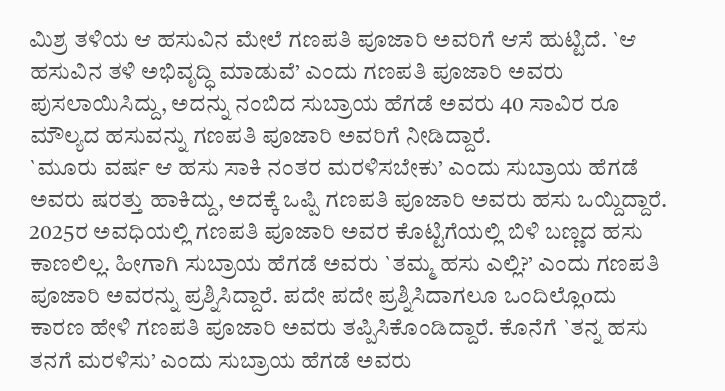ಮಿಶ್ರ ತಳಿಯ ಆ ಹಸುವಿನ ಮೇಲೆ ಗಣಪತಿ ಪೂಜಾರಿ ಅವರಿಗೆ ಆಸೆ ಹುಟ್ಟಿದೆ. `ಆ ಹಸುವಿನ ತಳಿ ಅಭಿವೃದ್ಧಿ ಮಾಡುವೆ’ ಎಂದು ಗಣಪತಿ ಪೂಜಾರಿ ಅವರು ಪುಸಲಾಯಿಸಿದ್ದು, ಅದನ್ನು ನಂಬಿದ ಸುಬ್ರಾಯ ಹೆಗಡೆ ಅವರು 40 ಸಾವಿರ ರೂ ಮೌಲ್ಯದ ಹಸುವನ್ನು ಗಣಪತಿ ಪೂಜಾರಿ ಅವರಿಗೆ ನೀಡಿದ್ದಾರೆ.
`ಮೂರು ವರ್ಷ ಆ ಹಸು ಸಾಕಿ ನಂತರ ಮರಳಿಸಬೇಕು’ ಎಂದು ಸುಬ್ರಾಯ ಹೆಗಡೆ ಅವರು ಷರತ್ತು ಹಾಕಿದ್ದು, ಅದಕ್ಕೆ ಒಪ್ಪಿ ಗಣಪತಿ ಪೂಜಾರಿ ಅವರು ಹಸು ಒಯ್ದಿದ್ದಾರೆ. 2025ರ ಅವಧಿಯಲ್ಲಿ ಗಣಪತಿ ಪೂಜಾರಿ ಅವರ ಕೊಟ್ಟಿಗೆಯಲ್ಲಿ ಬಿಳಿ ಬಣ್ಣದ ಹಸು ಕಾಣಲಿಲ್ಲ. ಹೀಗಾಗಿ ಸುಬ್ರಾಯ ಹೆಗಡೆ ಅವರು `ತಮ್ಮ ಹಸು ಎಲ್ಲಿ?’ ಎಂದು ಗಣಪತಿ ಪೂಜಾರಿ ಅವರನ್ನು ಪ್ರಶ್ನಿಸಿದ್ದಾರೆ. ಪದೇ ಪದೇ ಪ್ರಶ್ನಿಸಿದಾಗಲೂ ಒಂದಿಲ್ಲೊoದು ಕಾರಣ ಹೇಳಿ ಗಣಪತಿ ಪೂಜಾರಿ ಅವರು ತಪ್ಪಿಸಿಕೊಂಡಿದ್ದಾರೆ. ಕೊನೆಗೆ `ತನ್ನ ಹಸು ತನಗೆ ಮರಳಿಸು’ ಎಂದು ಸುಬ್ರಾಯ ಹೆಗಡೆ ಅವರು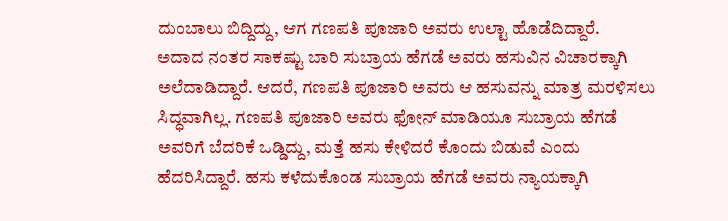ದುಂಬಾಲು ಬಿದ್ದಿದ್ದು, ಆಗ ಗಣಪತಿ ಪೂಜಾರಿ ಅವರು ಉಲ್ಟಾ ಹೊಡೆದಿದ್ದಾರೆ.
ಅದಾದ ನಂತರ ಸಾಕಷ್ಟು ಬಾರಿ ಸುಬ್ರಾಯ ಹೆಗಡೆ ಅವರು ಹಸುವಿನ ವಿಚಾರಕ್ಕಾಗಿ ಅಲೆದಾಡಿದ್ದಾರೆ. ಆದರೆ, ಗಣಪತಿ ಪೂಜಾರಿ ಅವರು ಆ ಹಸುವನ್ನು ಮಾತ್ರ ಮರಳಿಸಲು ಸಿದ್ಧವಾಗಿಲ್ಲ. ಗಣಪತಿ ಪೂಜಾರಿ ಅವರು ಫೋನ್ ಮಾಡಿಯೂ ಸುಬ್ರಾಯ ಹೆಗಡೆ ಅವರಿಗೆ ಬೆದರಿಕೆ ಒಡ್ಡಿದ್ದು, ಮತ್ತೆ ಹಸು ಕೇಳಿದರೆ ಕೊಂದು ಬಿಡುವೆ ಎಂದು ಹೆದರಿಸಿದ್ದಾರೆ. ಹಸು ಕಳೆದುಕೊಂಡ ಸುಬ್ರಾಯ ಹೆಗಡೆ ಅವರು ನ್ಯಾಯಕ್ಕಾಗಿ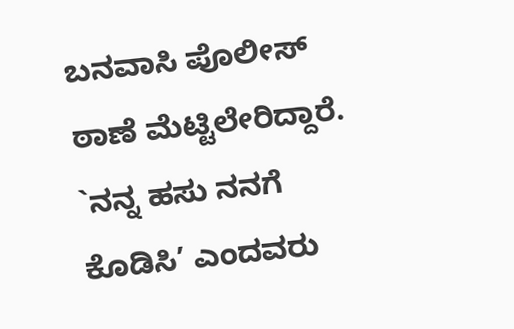ಬನವಾಸಿ ಪೊಲೀಸ್ ಠಾಣೆ ಮೆಟ್ಟಿಲೇರಿದ್ದಾರೆ. `ನನ್ನ ಹಸು ನನಗೆ ಕೊಡಿಸಿ’ ಎಂದವರು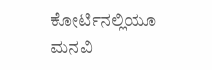ಕೋರ್ಟಿನಲ್ಲಿಯೂ ಮನವಿ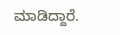ಮಾಡಿದ್ದಾರೆ.